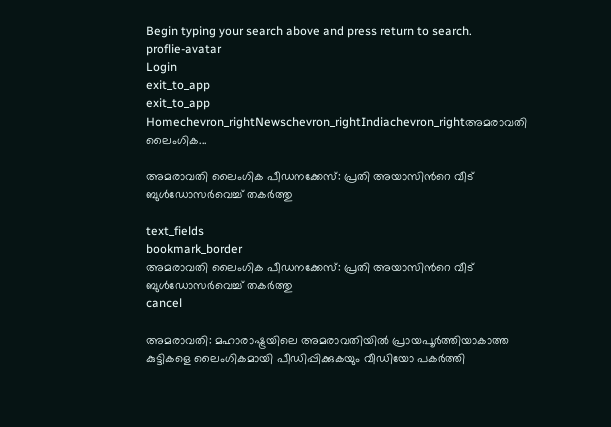Begin typing your search above and press return to search.
proflie-avatar
Login
exit_to_app
exit_to_app
Homechevron_rightNewschevron_rightIndiachevron_rightഅമരാവതി ലൈംഗിക...

അമരാവതി ലൈംഗിക പീഡനക്കേസ്: പ്രതി അയാസിന്‍റെ വീട് ബുൾഡോസർവെച്ച് തകർത്തു

text_fields
bookmark_border
അമരാവതി ലൈംഗിക പീഡനക്കേസ്: പ്രതി അയാസിന്‍റെ വീട് ബുൾഡോസർവെച്ച് തകർത്തു
cancel

അമരാവതി: മഹാരാഷ്ട്രയിലെ അമരാവതിയിൽ പ്രായപൂർത്തിയാകാത്ത കുട്ടികളെ ലൈംഗികമായി പീഡിപ്പിക്കുകയും വീഡിയോ പകര്‍ത്തി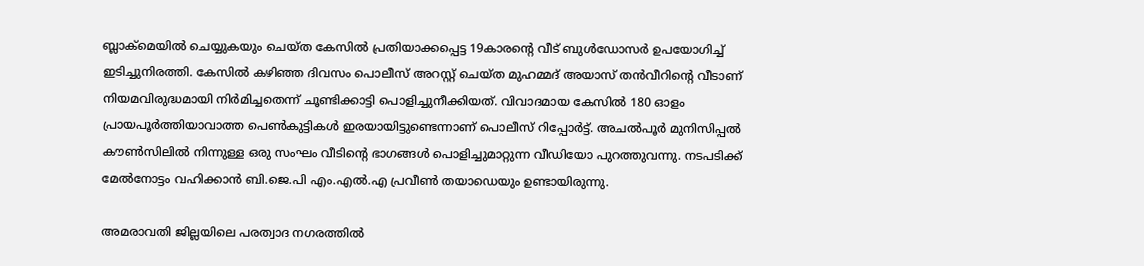ബ്ലാക്മെയിൽ ചെയ്യുകയും ചെയ്ത കേസിൽ പ്രതിയാക്കപ്പെട്ട 19കാരന്‍റെ വീട് ബുൾഡോസർ ഉപയോഗിച്ച് ഇടിച്ചുനിരത്തി. കേസിൽ കഴിഞ്ഞ ദിവസം പൊലീസ് അറസ്റ്റ് ചെയ്ത മുഹമ്മദ് അയാസ് തൻവീറിന്‍റെ വീടാണ് നിയമവിരുദ്ധമായി നിർമിച്ചതെന്ന് ചൂണ്ടിക്കാട്ടി പൊളിച്ചുനീക്കിയത്. വിവാദമായ കേസിൽ 180 ഓളം പ്രായപൂർത്തിയാവാത്ത പെൺകുട്ടികള്‍ ഇരയായിട്ടുണ്ടെന്നാണ് പൊലീസ് റിപ്പോർട്ട്. അചൽപൂർ മുനിസിപ്പൽ കൗൺസിലിൽ നിന്നുള്ള ഒരു സംഘം വീടിന്‍റെ ഭാഗങ്ങൾ പൊളിച്ചുമാറ്റുന്ന വീഡിയോ പുറത്തുവന്നു. നടപടിക്ക് മേൽനോട്ടം വഹിക്കാൻ ബി.ജെ.പി എം.എൽ.എ പ്രവീൺ തയാഡെയും ഉണ്ടായിരുന്നു.

അമരാവതി ജില്ലയിലെ പരത്വാദ നഗരത്തിൽ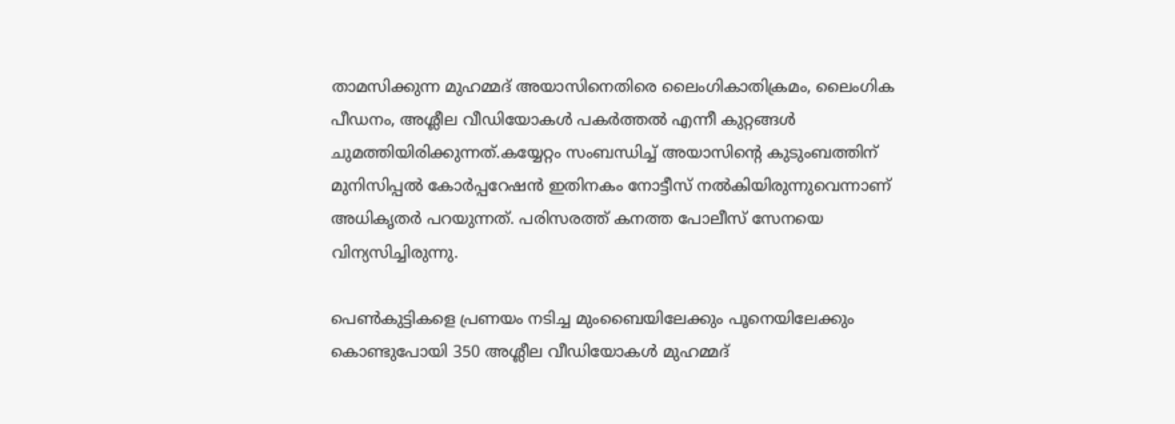താമസിക്കുന്ന മുഹമ്മദ് അയാസിനെതിരെ ലൈംഗികാതിക്രമം, ലൈംഗിക പീഡനം, അശ്ലീല വീഡിയോകൾ പകർത്തൽ എന്നീ കുറ്റങ്ങൾ ചുമത്തിയിരിക്കുന്നത്.കയ്യേറ്റം സംബന്ധിച്ച് അയാസിന്റെ കുടുംബത്തിന് മുനിസിപ്പൽ കോർപ്പറേഷൻ ഇതിനകം നോട്ടീസ് നൽകിയിരുന്നുവെന്നാണ് അധികൃതർ പറയുന്നത്. പരിസരത്ത് കനത്ത പോലീസ് സേനയെ വിന്യസിച്ചിരുന്നു.

പെൺകുട്ടികളെ പ്രണയം നടിച്ച മുംബൈയിലേക്കും പൂനെയിലേക്കും കൊണ്ടുപോയി 350 അശ്ലീല വീഡിയോകൾ മുഹമ്മദ്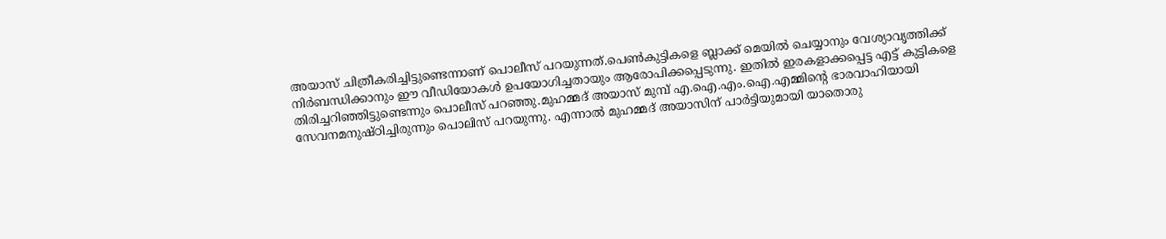അയാസ് ചിത്രീകരിച്ചിട്ടുണ്ടെന്നാണ് പൊലീസ് പറയുന്നത്.പെൺകുട്ടികളെ ബ്ലാക്ക് മെയിൽ ചെയ്യാനും വേശ്യാവൃത്തിക്ക് നിർബന്ധിക്കാനും ഈ വീഡിയോകൾ ഉപയോഗിച്ചതായും ആരോപിക്കപ്പെടുന്നു. ഇതിൽ ഇരകളാക്കപ്പെട്ട എട്ട് കുട്ടികളെ തിരിച്ചറിഞ്ഞിട്ടുണ്ടെന്നും പൊലീസ് പറഞ്ഞു.മുഹമ്മദ് അയാസ് മുമ്പ് എ.ഐ.എം.ഐ.എമ്മിന്റെ ഭാരവാഹിയായി സേവനമനുഷ്ഠിച്ചിരുന്നും പൊലിസ് പറയുന്നു. എന്നാൽ മുഹമ്മദ് അയാസിന് പാർട്ടിയുമായി യാതൊരു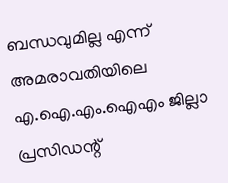ബന്ധവുമില്ല എന്ന് അമരാവതിയിലെ എ.ഐ.എം.ഐഎം ജില്ലാ പ്രസിഡന്റ്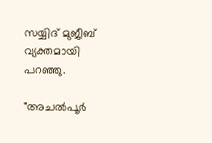സയ്യിദ് മുജീബ് വ്യക്തമായി പറഞ്ഞു.

"അചൽപൂർ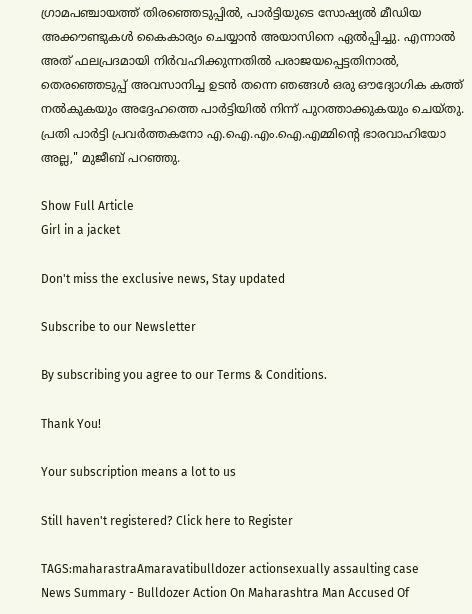ഗ്രാമപഞ്ചായത്ത് തിരഞ്ഞെടുപ്പിൽ, പാർട്ടിയുടെ സോഷ്യൽ മീഡിയ അക്കൗണ്ടുകൾ കൈകാര്യം ചെയ്യാൻ അയാസിനെ ഏൽപ്പിച്ചു. എന്നാൽ അത് ഫലപ്രദമായി നിർവഹിക്കുന്നതിൽ പരാജയപ്പെട്ടതിനാൽ, തെരഞ്ഞെടുപ്പ് അവസാനിച്ച ഉടൻ തന്നെ ഞങ്ങൾ ഒരു ഔദ്യോഗിക കത്ത് നൽകുകയും അദ്ദേഹത്തെ പാർട്ടിയിൽ നിന്ന് പുറത്താക്കുകയും ചെയ്തു. പ്രതി പാർട്ടി പ്രവർത്തകനോ എ.ഐ.എം.ഐ.എമ്മിന്റെ ഭാരവാഹിയോ അല്ല," മുജീബ് പറഞ്ഞു.

Show Full Article
Girl in a jacket

Don't miss the exclusive news, Stay updated

Subscribe to our Newsletter

By subscribing you agree to our Terms & Conditions.

Thank You!

Your subscription means a lot to us

Still haven't registered? Click here to Register

TAGS:maharastraAmaravatibulldozer actionsexually assaulting case
News Summary - Bulldozer Action On Maharashtra Man Accused Of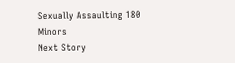Sexually Assaulting 180 Minors
Next Story